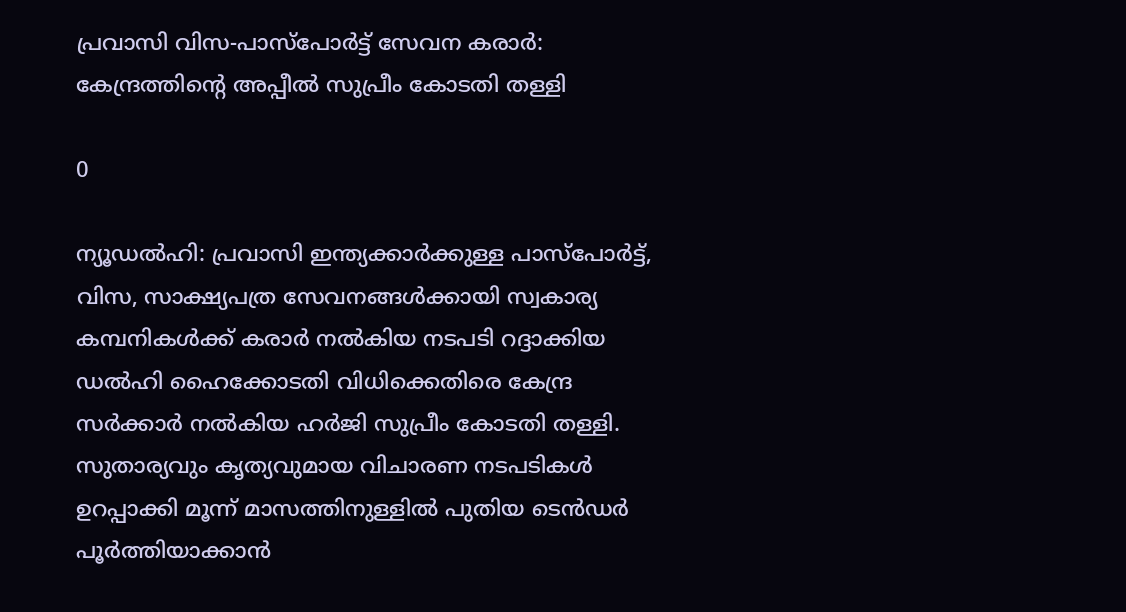പ്രവാസി വിസ-പാസ്പോര്‍ട്ട് സേവന കരാര്‍: കേന്ദ്രത്തിന്റെ അപ്പീല്‍ സുപ്രീം കോടതി തള്ളി

0

ന്യൂഡല്‍ഹി: പ്രവാസി ഇന്ത്യക്കാര്‍ക്കുള്ള പാസ്പോര്‍ട്ട്, വിസ, സാക്ഷ്യപത്ര സേവനങ്ങള്‍ക്കായി സ്വകാര്യ കമ്പനികള്‍ക്ക് കരാര്‍ നല്‍കിയ നടപടി റദ്ദാക്കിയ ഡല്‍ഹി ഹൈക്കോടതി വിധിക്കെതിരെ കേന്ദ്ര സര്‍ക്കാര്‍ നല്‍കിയ ഹര്‍ജി സുപ്രീം കോടതി തള്ളി. സുതാര്യവും കൃത്യവുമായ വിചാരണ നടപടികള്‍ ഉറപ്പാക്കി മൂന്ന് മാസത്തിനുള്ളില്‍ പുതിയ ടെന്‍ഡര്‍ പൂര്‍ത്തിയാക്കാന്‍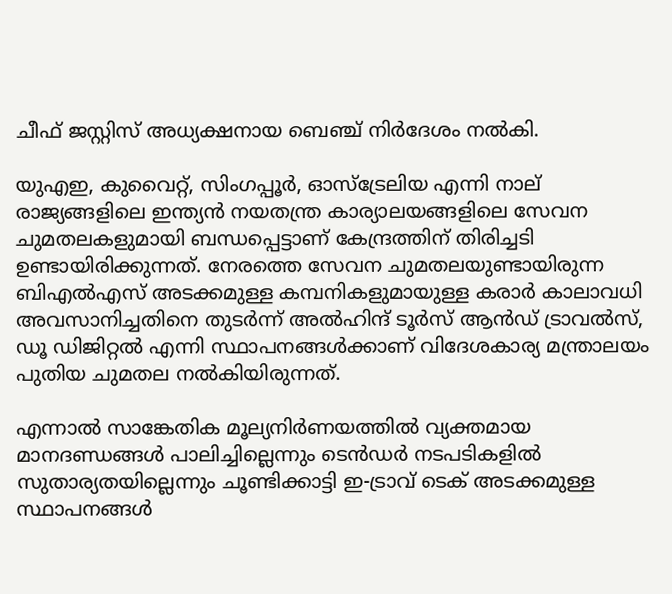ചീഫ് ജസ്റ്റിസ് അധ്യക്ഷനായ ബെഞ്ച് നിര്‍ദേശം നല്‍കി.

യുഎഇ, കുവൈറ്റ്, സിംഗപ്പൂര്‍, ഓസ്ട്രേലിയ എന്നി നാല് രാജ്യങ്ങളിലെ ഇന്ത്യന്‍ നയതന്ത്ര കാര്യാലയങ്ങളിലെ സേവന ചുമതലകളുമായി ബന്ധപ്പെട്ടാണ് കേന്ദ്രത്തിന് തിരിച്ചടി ഉണ്ടായിരിക്കുന്നത്. നേരത്തെ സേവന ചുമതലയുണ്ടായിരുന്ന ബിഎല്‍എസ് അടക്കമുള്ള കമ്പനികളുമായുള്ള കരാര്‍ കാലാവധി അവസാനിച്ചതിനെ തുടര്‍ന്ന് അല്‍ഹിന്ദ് ടൂര്‍സ് ആന്‍ഡ് ട്രാവല്‍സ്, ഡൂ ഡിജിറ്റല്‍ എന്നി സ്ഥാപനങ്ങള്‍ക്കാണ് വിദേശകാര്യ മന്ത്രാലയം പുതിയ ചുമതല നല്‍കിയിരുന്നത്.

എന്നാല്‍ സാങ്കേതിക മൂല്യനിര്‍ണയത്തില്‍ വ്യക്തമായ മാനദണ്ഡങ്ങള്‍ പാലിച്ചില്ലെന്നും ടെന്‍ഡര്‍ നടപടികളില്‍ സുതാര്യതയില്ലെന്നും ചൂണ്ടിക്കാട്ടി ഇ-ട്രാവ് ടെക് അടക്കമുള്ള സ്ഥാപനങ്ങള്‍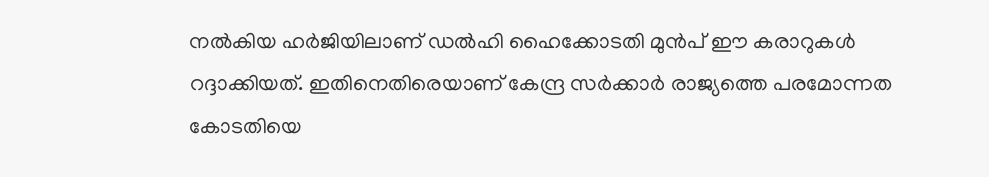നല്‍കിയ ഹര്‍ജിയിലാണ് ഡല്‍ഹി ഹൈക്കോടതി മുന്‍പ് ഈ കരാറുകള്‍ റദ്ദാക്കിയത്. ഇതിനെതിരെയാണ് കേന്ദ്ര സര്‍ക്കാര്‍ രാജ്യത്തെ പരമോന്നത കോടതിയെ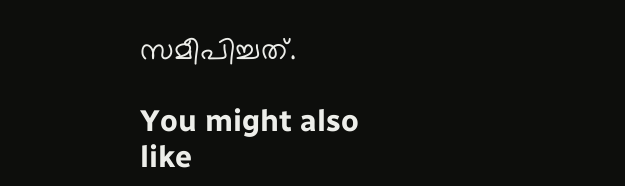സമീപിച്ചത്.

You might also like